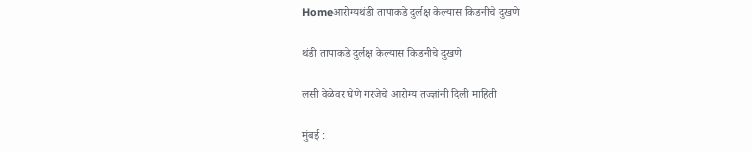Homeआरोग्यथंडी तापाकडे दुर्लक्ष केल्यास किडनीचे दुखणे

थंडी तापाकडे दुर्लक्ष केल्यास किडनीचे दुखणे

लसी वेळेवर घेणे गरजेचे आरोग्य तज्ज्ञांनी दिली माहिती

मुंबई :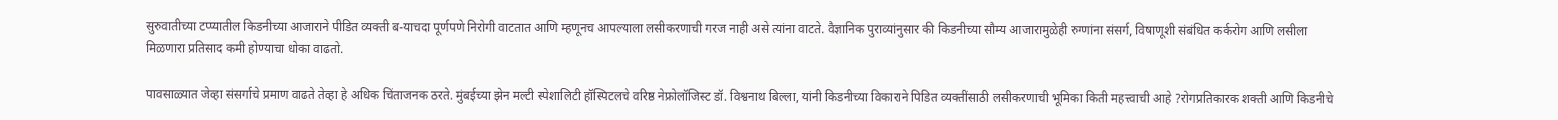सुरुवातीच्या टप्प्यातील किडनीच्या आजाराने पीडित व्यक्ती ब-याचदा पूर्णपणे निरोगी वाटतात आणि म्हणूनच आपल्याला लसीकरणाची गरज नाही असे त्यांना वाटते. वैज्ञानिक पुराव्यांनुसार की किडनीच्या सौम्य आजारामुळेही रुग्णांना संसर्ग, विषाणूशी संबंधित कर्करोग आणि लसीला मिळणारा प्रतिसाद कमी होण्याचा धोका वाढतो.

पावसाळ्यात जेव्हा संसर्गाचे प्रमाण वाढते तेव्हा हे अधिक चिंताजनक ठरते. मुंबईच्या झेन मल्टी स्पेशालिटी हॉस्पिटलचे वरिष्ठ नेफ्रोलॉजिस्ट डॉ. विश्वनाथ बिल्ला, यांनी किडनीच्या विकाराने पिडित व्यक्तींसाठी लसीकरणाची भूमिका किती महत्त्वाची आहे ?रोगप्रतिकारक शक्ती आणि किडनीचे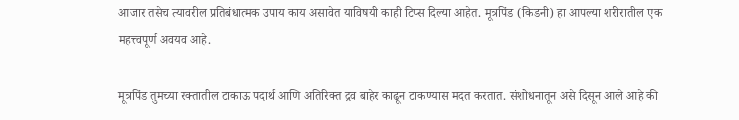आजार तसेच त्यावरील प्रतिबंधात्मक उपाय काय असावेत याविषयी काही टिप्स दिल्या आहेत. मूत्रपिंड (किडनी) हा आपल्या शरीरातील एक महत्त्वपूर्ण अवयव आहे.

मूत्रपिंड तुमच्या रक्तातील टाकाऊ पदार्थ आणि अतिरिक्त द्रव बाहेर काढून टाकण्यास मदत करतात. संशोधनातून असे दिसून आले आहे की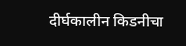दीर्घकालीन किडनीचा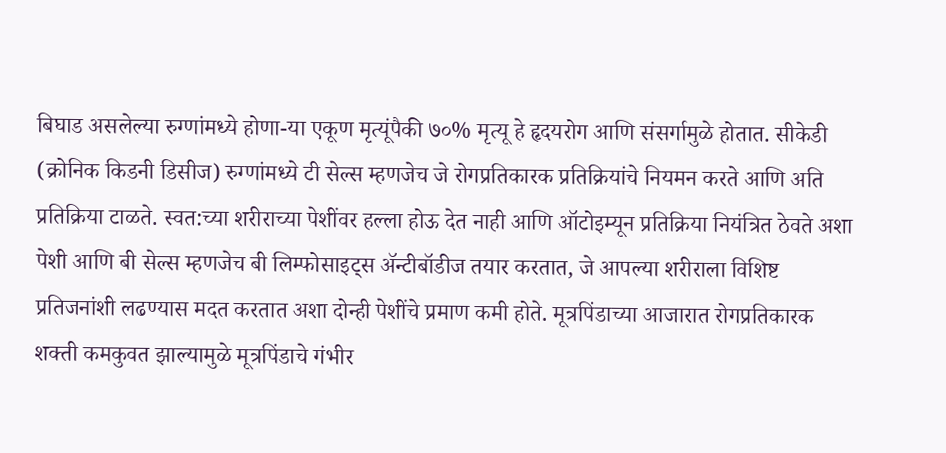बिघाड असलेल्या रुग्णांमध्ये होणा-या एकूण मृत्यूंपैकी ७०% मृत्यू हे हृदयरोग आणि संसर्गामुळे होतात. सीकेडी (क्रोनिक किडनी डिसीज) रुग्णांमध्ये टी सेल्स म्हणजेच जे रोगप्रतिकारक प्रतिक्रियांचे नियमन करते आणि अति प्रतिक्रिया टाळते. स्वत:च्या शरीराच्या पेशींवर हल्ला होऊ देत नाही आणि ऑटोइम्यून प्रतिक्रिया नियंत्रित ठेवते अशा पेशी आणि बी सेल्स म्हणजेच बी लिम्फोसाइट्स अ‍ॅन्टीबॉडीज तयार करतात, जे आपल्या शरीराला विशिष्ट प्रतिजनांशी लढण्यास मदत करतात अशा दोन्ही पेशींचे प्रमाण कमी होते. मूत्रपिंडाच्या आजारात रोगप्रतिकारक शक्ती कमकुवत झाल्यामुळे मूत्रपिंडाचे गंभीर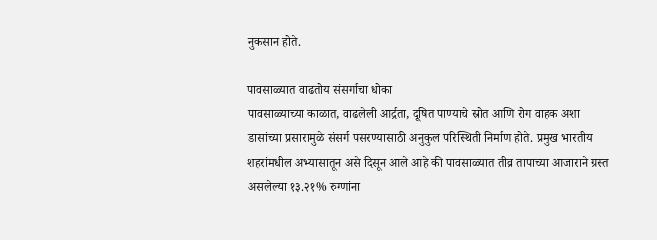नुकसान होते.

पावसाळ्यात वाढतोय संसर्गाचा धोका
पावसाळ्याच्या काळात, वाढलेली आर्द्रता, दूषित पाण्याचे स्रोत आणि रोग वाहक अशा डासांच्या प्रसारामुळे संसर्ग पसरण्यासाठी अनुकुल परिस्थिती निर्माण होते. प्रमुख भारतीय शहरांमधील अभ्यासातून असे दिसून आले आहे की पावसाळ्यात तीव्र तापाच्या आजाराने ग्रस्त असलेल्या १३.२१% रुग्णांना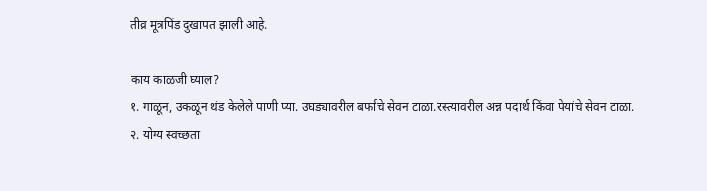तीव्र मूत्रपिंड दुखापत झाली आहे.

काय काळजी घ्याल?
१. गाळून, उकळून थंड केलेले पाणी प्या. उघड्यावरील बर्फाचे सेवन टाळा.रस्त्यावरील अन्न पदार्थ किंवा पेयांचे सेवन टाळा.
२. योग्य स्वच्छता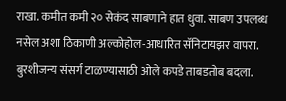राखा. कमीत कमी २० सेकंद साबणाने हात धुवा. साबण उपलब्ध नसेल अशा ठिकाणी अल्कोहोल-आधारित सॅनिटायझर वापरा. बुरशीजन्य संसर्ग टाळण्यासाठी ओले कपडे ताबडतोब बदला.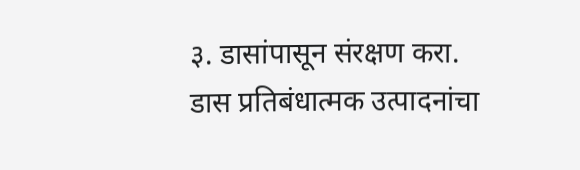३. डासांपासून संरक्षण करा. डास प्रतिबंधात्मक उत्पादनांचा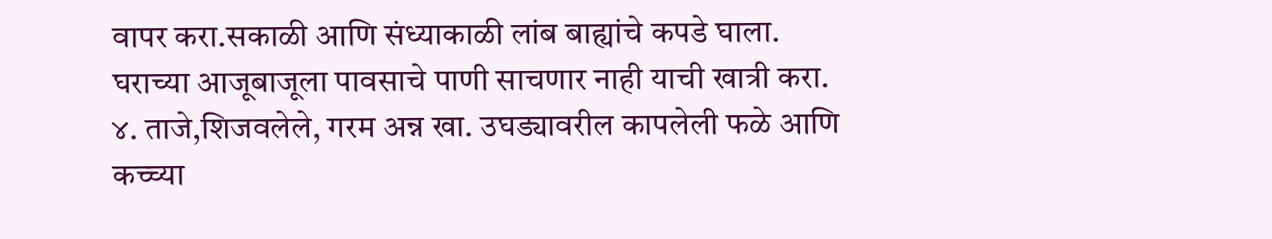वापर करा.सकाळी आणि संध्याकाळी लांब बाह्यांचे कपडे घाला. घराच्या आजूबाजूला पावसाचे पाणी साचणार नाही याची खात्री करा.
४. ताजे,शिजवलेले, गरम अन्न खा. उघड्यावरील कापलेली फळे आणि कच्च्या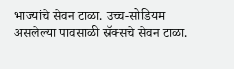भाज्यांचे सेवन टाळा. उच्च-सोडियम असलेल्या पावसाळी स्रॅक्सचे सेवन टाळा.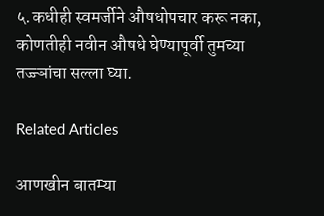५.कधीही स्वमर्जीने औषधोपचार करू नका, कोणतीही नवीन औषधे घेण्यापूर्वी तुमच्या तज्ज्ञांचा सल्ला घ्या.

Related Articles

आणखीन बातम्या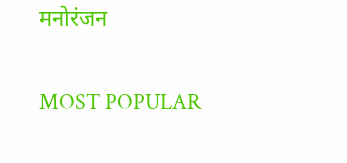मनोरंजन

MOST POPULAR